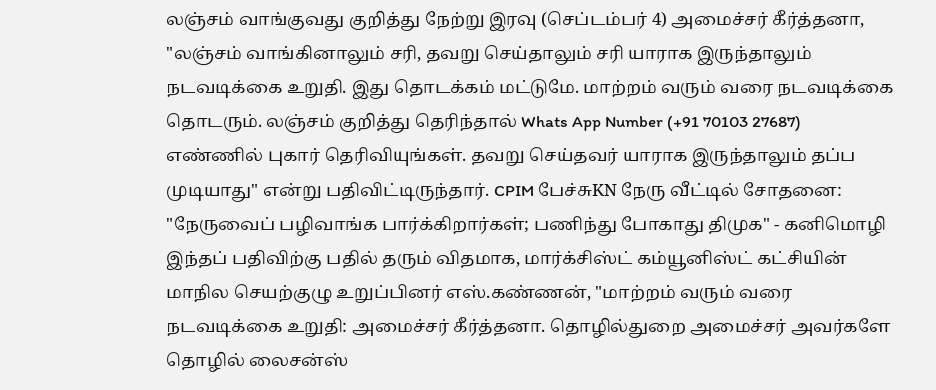லஞ்சம் வாங்குவது குறித்து நேற்று இரவு (செப்டம்பர் 4) அமைச்சர் கீர்த்தனா, "லஞ்சம் வாங்கினாலும் சரி, தவறு செய்தாலும் சரி யாராக இருந்தாலும் நடவடிக்கை உறுதி. இது தொடக்கம் மட்டுமே. மாற்றம் வரும் வரை நடவடிக்கை தொடரும். லஞ்சம் குறித்து தெரிந்தால் Whats App Number (+91 70103 27687) எண்ணில் புகார் தெரிவியுங்கள். தவறு செய்தவர் யாராக இருந்தாலும் தப்ப முடியாது" என்று பதிவிட்டிருந்தார். CPIM பேச்சுKN நேரு வீட்டில் சோதனை: "நேருவைப் பழிவாங்க பார்க்கிறார்கள்; பணிந்து போகாது திமுக" - கனிமொழி இந்தப் பதிவிற்கு பதில் தரும் விதமாக, மார்க்சிஸ்ட் கம்யூனிஸ்ட் கட்சியின் மாநில செயற்குழு உறுப்பினர் எஸ்.கண்ணன், "மாற்றம் வரும் வரை நடவடிக்கை உறுதி: அமைச்சர் கீர்த்தனா. தொழில்துறை அமைச்சர் அவர்களே தொழில் லைசன்ஸ்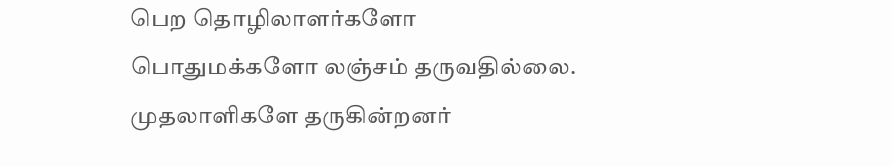பெற தொழிலாளர்களோ பொதுமக்களோ லஞ்சம் தருவதில்லை. முதலாளிகளே தருகின்றனர்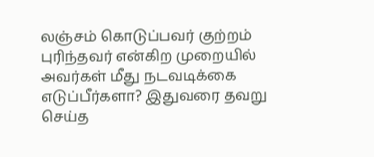லஞ்சம் கொடுப்பவர் குற்றம் புரிந்தவர் என்கிற முறையில் அவர்கள் மீது நடவடிக்கை எடுப்பீர்களா? இதுவரை தவறு செய்த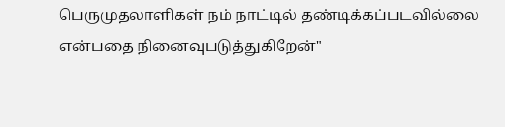பெருமுதலாளிகள் நம் நாட்டில் தண்டிக்கப்படவில்லை என்பதை நினைவுபடுத்துகிறேன்"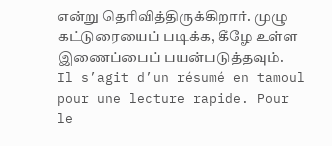என்று தெரிவித்திருக்கிறார். முழு கட்டுரையைப் படிக்க, கீழே உள்ள இணைப்பைப் பயன்படுத்தவும்.
Il s’agit d’un résumé en tamoul pour une lecture rapide. Pour le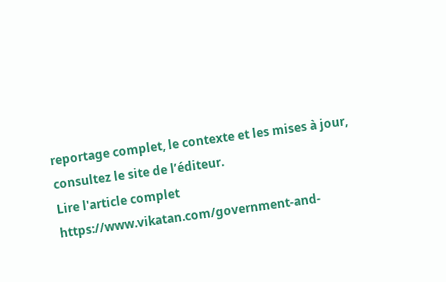reportage complet, le contexte et les mises à jour, consultez le site de l’éditeur.
Lire l'article complet
https://www.vikatan.com/government-and-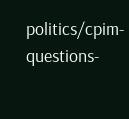politics/cpim-questions-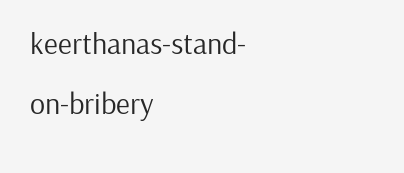keerthanas-stand-on-bribery